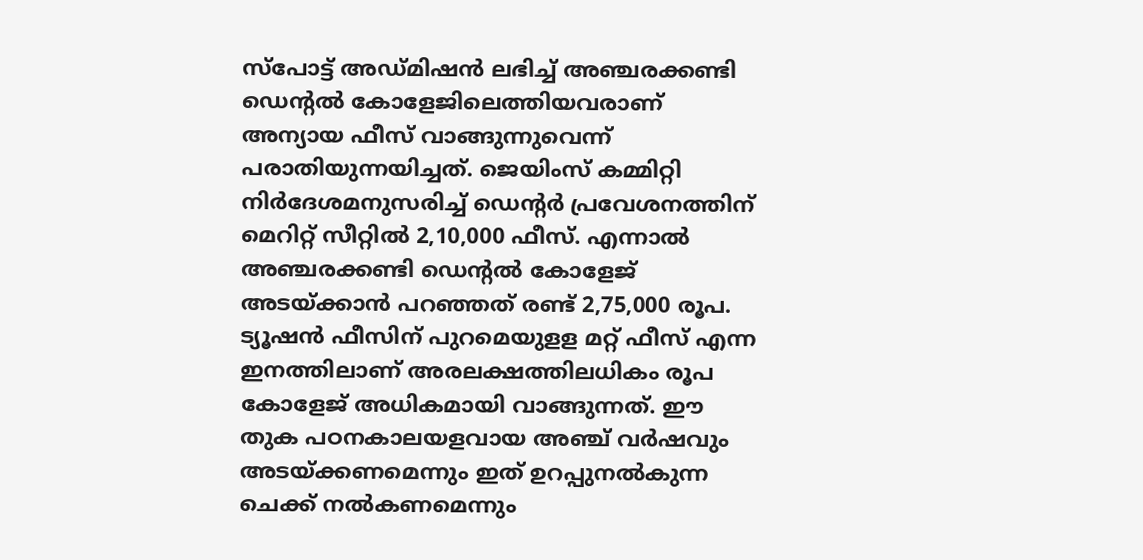സ്‌പോട്ട് അഡ്മിഷന്‍ ലഭിച്ച് അഞ്ചരക്കണ്ടി ഡെന്റല്‍ കോളേജിലെത്തിയവരാണ് അന്യായ ഫീസ് വാങ്ങുന്നുവെന്ന് പരാതിയുന്നയിച്ചത്. ജെയിംസ് കമ്മിറ്റി നിര്‍ദേശമനുസരിച്ച് ഡെന്‍റര്‍ പ്രവേശനത്തിന് മെറിറ്റ് സീറ്റില്‍ 2,10,000 ഫീസ്. എന്നാല്‍ അഞ്ചരക്കണ്ടി ഡെന്റല്‍ കോളേജ് അടയ്‌ക്കാന്‍ പറഞ്ഞത് രണ്ട് 2,75,000 രൂപ. ട്യൂഷന്‍ ഫീസിന് പുറമെയുളള മറ്റ് ഫീസ് എന്ന ഇനത്തിലാണ് അരലക്ഷത്തിലധികം രൂപ കോളേജ് അധികമായി വാങ്ങുന്നത്. ഈ തുക പഠനകാലയളവായ അഞ്ച് വര്‍ഷവും അടയ്‌ക്കണമെന്നും ഇത് ഉറപ്പുനല്‍കുന്ന ചെക്ക് നല്‍കണമെന്നും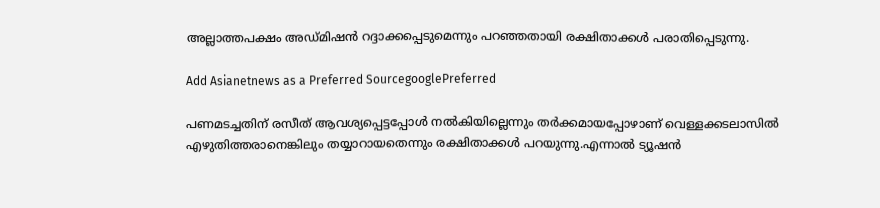അല്ലാത്തപക്ഷം അഡ്മിഷന്‍ റദ്ദാക്കപ്പെടുമെന്നും പറഞ്ഞതായി രക്ഷിതാക്കള്‍ പരാതിപ്പെടുന്നു.

Add Asianetnews as a Preferred SourcegooglePreferred

പണമടച്ചതിന് രസീത് ആവശ്യപ്പെട്ടപ്പോള്‍ നല്‍കിയില്ലെന്നും തര്‍ക്കമായപ്പോഴാണ് വെള്ളക്കടലാസില്‍ എഴുതിത്തരാനെങ്കിലും തയ്യാറായതെന്നും രക്ഷിതാക്കള്‍ പറയുന്നു.എന്നാല്‍ ട്യൂഷന്‍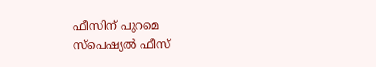ഫീസിന് പുറമെ സ്‌പെഷ്യല്‍ ഫീസ്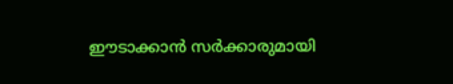ഈടാക്കാന്‍ സര്‍ക്കാരുമായി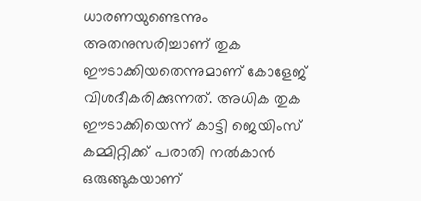ധാരണയുണ്ടെന്നും അതനുസരിച്ചാണ് തുക ഈടാക്കിയതെന്നുമാണ് കോളേജ് വിശദീകരിക്കുന്നത്. അധിക തുക ഈടാക്കിയെന്ന് കാട്ടി ജെയിംസ് കമ്മിറ്റിക്ക് പരാതി നല്‍കാന്‍ ഒരുങ്ങുകയാണ്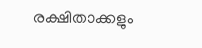രക്ഷിതാക്കളും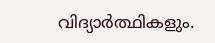വിദ്യാര്‍ത്ഥികളും.